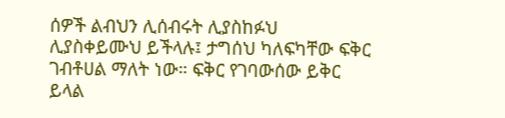ሰዎች ልብህን ሊሰብሩት ሊያስከፉህ ሊያስቀይሙህ ይችላሉ፤ ታግሰህ ካለፍካቸው ፍቅር ገብቶሀል ማለት ነው። ፍቅር የገባውሰው ይቅር ይላል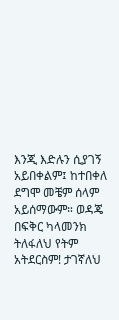እንጂ እድሉን ሲያገኝ አይበቀልም፤ ከተበቀለ ደግሞ መቼም ሰላም አይሰማውም። ወዳጄ በፍቅር ካላመንክ ትለፋለህ የትም አትደርስም! ታገኛለህ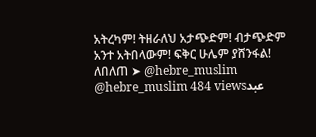አትረካም! ትዘራለህ አታጭድም! ብታጭድም አንተ አትበላውም! ፍቅር ሁሌም ያሸንፋል! ለበለጠ ➤ @hebre_muslim @hebre_muslim 484 viewsعبد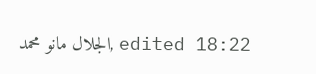الجلال مانو محمد, edited 18:22